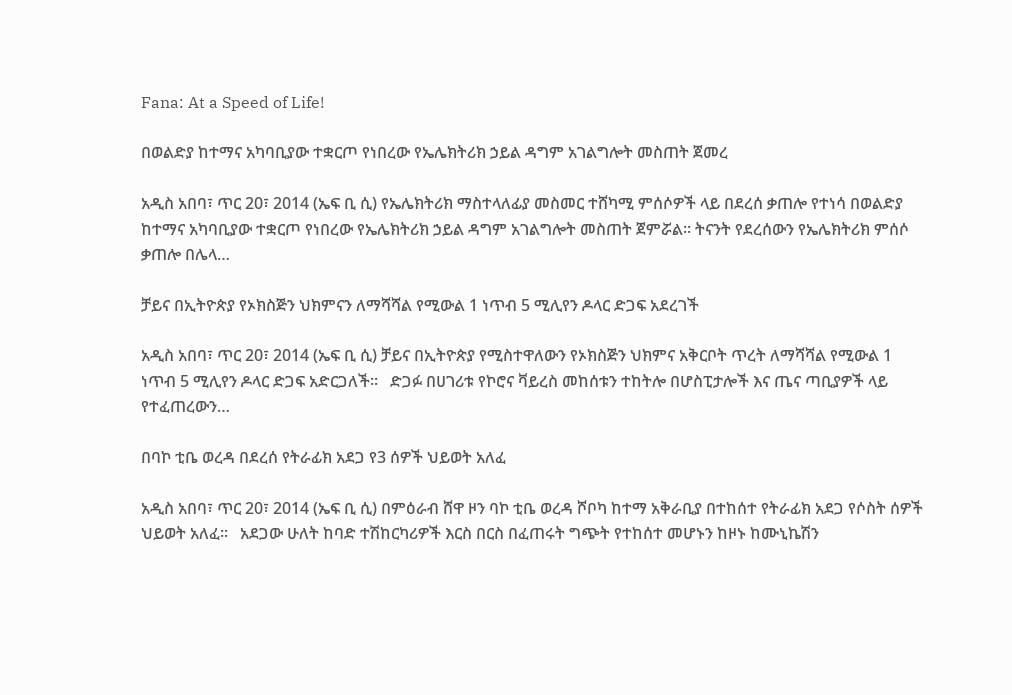Fana: At a Speed of Life!

በወልድያ ከተማና አካባቢያው ተቋርጦ የነበረው የኤሌክትሪክ ኃይል ዳግም አገልግሎት መስጠት ጀመረ

አዲስ አበባ፣ ጥር 20፣ 2014 (ኤፍ ቢ ሲ) የኤሌክትሪክ ማስተላለፊያ መስመር ተሸካሚ ምሰሶዎች ላይ በደረሰ ቃጠሎ የተነሳ በወልድያ ከተማና አካባቢያው ተቋርጦ የነበረው የኤሌክትሪክ ኃይል ዳግም አገልግሎት መስጠት ጀምሯል። ትናንት የደረሰውን የኤሌክትሪክ ምሰሶ ቃጠሎ በሌላ…

ቻይና በኢትዮጵያ የኦክስጅን ህክምናን ለማሻሻል የሚውል 1 ነጥብ 5 ሚሊየን ዶላር ድጋፍ አደረገች

አዲስ አበባ፣ ጥር 20፣ 2014 (ኤፍ ቢ ሲ) ቻይና በኢትዮጵያ የሚስተዋለውን የኦክስጅን ህክምና አቅርቦት ጥረት ለማሻሻል የሚውል 1 ነጥብ 5 ሚሊየን ዶላር ድጋፍ አድርጋለች፡፡   ድጋፉ በሀገሪቱ የኮሮና ቫይረስ መከሰቱን ተከትሎ በሆስፒታሎች እና ጤና ጣቢያዎች ላይ የተፈጠረውን…

በባኮ ቲቤ ወረዳ በደረሰ የትራፊክ አደጋ የ3 ሰዎች ህይወት አለፈ

አዲስ አበባ፣ ጥር 20፣ 2014 (ኤፍ ቢ ሲ) በምዕራብ ሸዋ ዞን ባኮ ቲቤ ወረዳ ሾቦካ ከተማ አቅራቢያ በተከሰተ የትራፊክ አደጋ የሶስት ሰዎች ህይወት አለፈ፡፡   አደጋው ሁለት ከባድ ተሽከርካሪዎች እርስ በርስ በፈጠሩት ግጭት የተከሰተ መሆኑን ከዞኑ ከሙኒኬሽን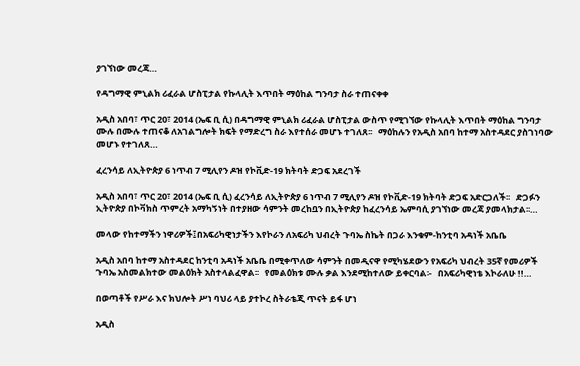ያገኘነው መረጃ…

የዳግማዊ ምኒልክ ሪፈራል ሆስፒታል የኩላሊት እጥበት ማዕከል ግንባታ ስራ ተጠናቀቀ

አዲስ አበባ፣ ጥር 20፣ 2014 (ኤፍ ቢ ሲ) በዳግማዊ ምኒልክ ሪፈራል ሆስፒታል ውስጥ የሚገኘው የኩላሊት እጥበት ማዕከል ግንባታ ሙሉ በሙሉ ተጠናቆ ለአገልግሎት ክፍት የማድረግ ስራ እየተሰራ መሆኑ ተገለጸ፡፡   ማዕከሉን የአዲስ አበባ ከተማ አስተዳደር ያስገነባው መሆኑ የተገለጸ…

ፈረንሳይ ለኢትዮጵያ 6 ነጥብ 7 ሚሊየን ዶዝ የኮቪድ-19 ክትባት ድጋፍ አደረገች

አዲስ አበባ፣ ጥር 20፣ 2014 (ኤፍ ቢ ሲ) ፈረንሳይ ለኢትዮጵያ 6 ነጥብ 7 ሚሊየን ዶዝ የኮቪድ-19 ክትባት ድጋፍ አድርጋለች፡፡   ድጋፉን ኢትዮጵያ በኮቫክስ ጥምረት አማካኝነት በተያዘው ሳምንት መረከቧን በኢትዮጵያ ከፈረንሳይ ኤምባሲ ያገኘነው መረጃ ያመላክታል፡፡…

መላው የከተማችን ነዋሪዎች፤በአፍሪካዊነታችን እየኮራን ለአፍሪካ ህብረት ጉባኤ ስኬት በጋራ እንቁም-ከንቲባ አዳነች አቤቤ

አዲስ አበባ ከተማ አስተዳደር ከንቲባ አዳነች አቤቤ በሚቀጥለው ሳምንት በመዲናዋ የሚካሄደውን የአፍሪካ ህብረት 35ኛ የመሪዎች ጉባኤ አስመልክተው መልዕክት አስተላልፈዋል፡፡   የመልዕክቱ ሙሉ ቃል እንደሚከተለው ይቀርባል፡-   በአፍሪካዊነቴ እኮራለሁ !!…

በወጣቶች የሥራ እና ክህሎት ሥነ ባህሪ ላይ ያተኮረ ስትራቴጂ ጥናት ይፋ ሆነ

አዲስ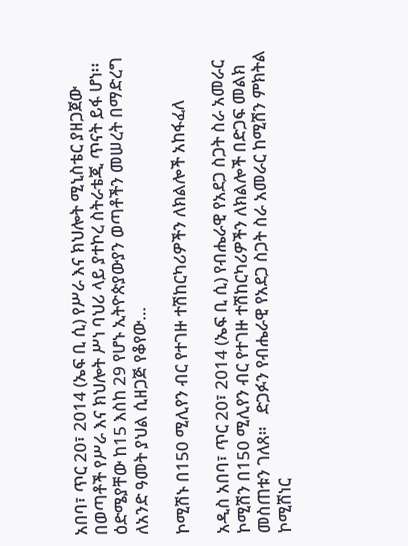አበባ፣ ጥር 20፣ 2014 (ኤፍ ቢ ሲ) የሥራ እና ክህሎት ሚኒስቴር ያዘጋጀው በወጣቶች የሥራ እና ክህሎት ሥነ ባህሪ ላይ ያተኮረ ስትራቴጂ ጥናት ይፋ ሆነ፡፡   ዕድሜያቸው ከ15 እስከ 29 የሆኑ ኢትዮጵያውያን ወጣቶችን መሠረት በማድረግ ለአንድ ዓመት ያህል ሲዘጋጅ የቆየው…

ኮሚሽኑ በ150 ሚሊየን ብር የተገዙ ተሽከርካሪዎችን ለክልሎች አከፋፈለ

አዲስ አበባ፣ ጥር 20፣ 2014 (ኤፍ ቢ ሲ) የብሔራዊ የአደጋ ስጋት ስራ አመራር ኮሚሽን በ150 ሚሊየን ብር የተገዙ ተሽከርካሪዎችን ለክልሎች በድጋፍ መልክ መስጠቱን ገለጸ።   ድጋፉን የብሔራዊ የአደጋ ስጋት ስራ አመራር ከሚሽን ምክትል ኮሚሸነር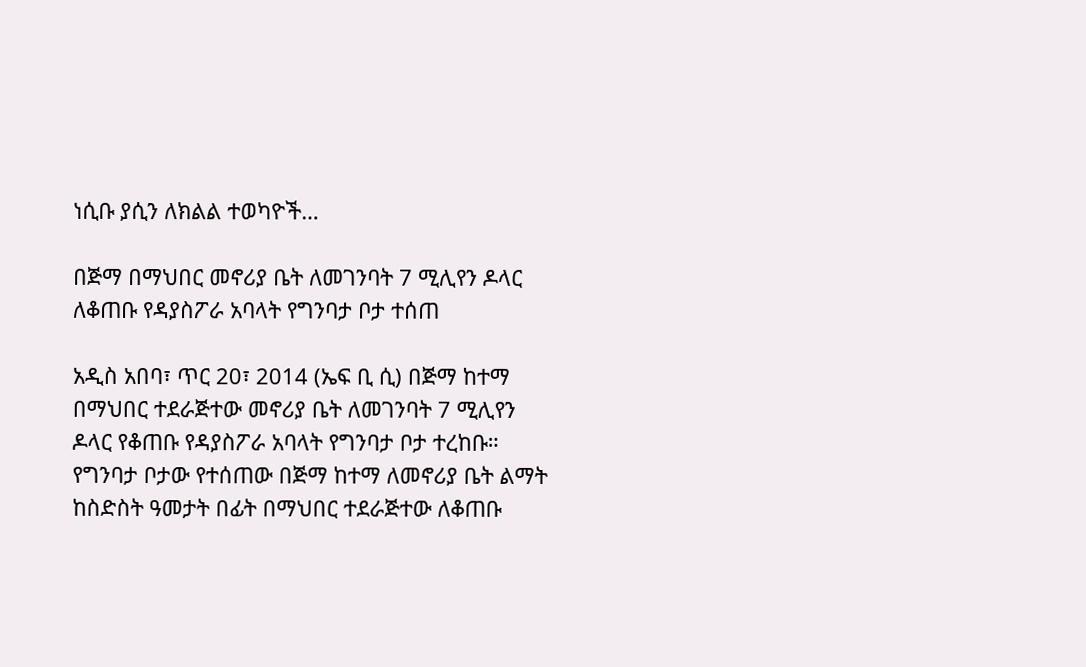ነሲቡ ያሲን ለክልል ተወካዮች…

በጅማ በማህበር መኖሪያ ቤት ለመገንባት 7 ሚሊየን ዶላር ለቆጠቡ የዳያስፖራ አባላት የግንባታ ቦታ ተሰጠ

አዲስ አበባ፣ ጥር 20፣ 2014 (ኤፍ ቢ ሲ) በጅማ ከተማ በማህበር ተደራጅተው መኖሪያ ቤት ለመገንባት 7 ሚሊየን ዶላር የቆጠቡ የዳያስፖራ አባላት የግንባታ ቦታ ተረከቡ። የግንባታ ቦታው የተሰጠው በጅማ ከተማ ለመኖሪያ ቤት ልማት ከስድስት ዓመታት በፊት በማህበር ተደራጅተው ለቆጠቡ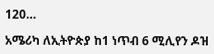120…

አሜሪካ ለኢትዮጵያ ከ1 ነጥብ 6 ሚሊየን ዶዝ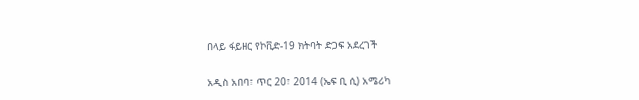በላይ ፋይዘር የኮቪድ-19 ክትባት ድጋፍ አደረገች

አዲስ አበባ፣ ጥር 20፣ 2014 (ኤፍ ቢ ሲ) አሜሪካ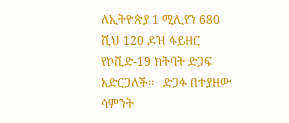ለኢትዮጵያ 1 ሚሊየን 680 ሺህ 120 ዶዝ ፋይዘር የኮቪድ-19 ክትባት ድጋፍ አድርጋለች።   ድጋፉ በተያዘው ሳምንት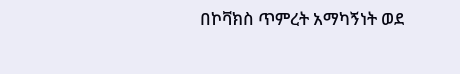በኮቫክስ ጥምረት አማካኝነት ወደ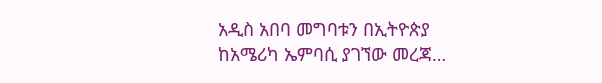አዲስ አበባ መግባቱን በኢትዮጵያ ከአሜሪካ ኤምባሲ ያገኘው መረጃ…